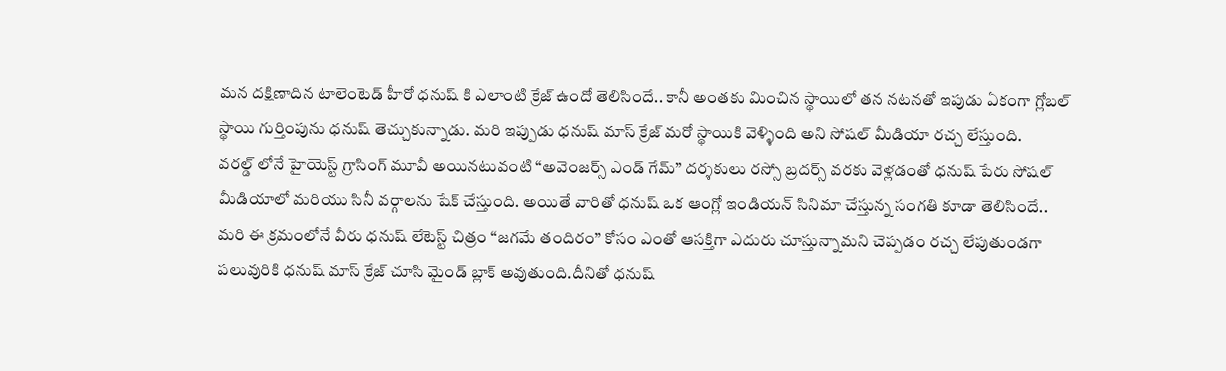మన దక్షిణాదిన టాలెంటెడ్ హీరో ధనుష్ కి ఎలాంటి క్రేజ్ ఉందో తెలిసిందే.. కానీ అంతకు మించిన స్థాయిలో తన నటనతో ఇపుడు ఏకంగా గ్లోబల్ స్థాయి గుర్తింపును ధనుష్ తెచ్చుకున్నాడు. మరి ఇప్పుడు ధనుష్ మాస్ క్రేజ్ మరో స్థాయికి వెళ్ళింది అని సోషల్ మీడియా రచ్చ లేస్తుంది.
వరల్డ్ లోనే హైయెస్ట్ గ్రాసింగ్ మూవీ అయినటువంటి “అవెంజర్స్ ఎండ్ గేమ్” దర్శకులు రస్సో బ్రదర్స్ వరకు వెళ్లడంతో ధనుష్ పేరు సోషల్ మీడియాలో మరియు సినీ వర్గాలను షేక్ చేస్తుంది. అయితే వారితో ధనుష్ ఒక ఆంగ్లో ఇండియన్ సినిమా చేస్తున్న సంగతి కూడా తెలిసిందే..
మరి ఈ క్రమంలోనే వీరు ధనుష్ లేటెస్ట్ చిత్రం “జగమే తందిరం” కోసం ఎంతో ఆసక్తిగా ఎదురు చూస్తున్నామని చెప్పడం రచ్చ లేపుతుండగా పలువురికి ధనుష్ మాస్ క్రేజ్ చూసి మైండ్ బ్లాక్ అవుతుంది.దీనితో ధనుష్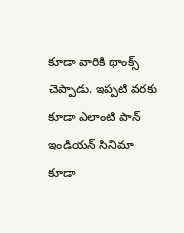కూడా వారికి థాంక్స్ చెప్పాడు. ఇప్పటి వరకు కూడా ఎలాంటి పాన్ ఇండియన్ సినిమా కూడా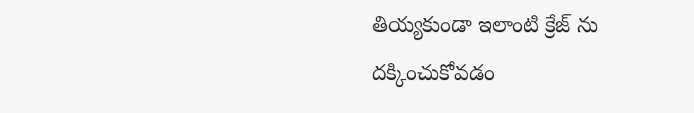తియ్యకుండా ఇలాంటి క్రేజ్ ను దక్కించుకోవడం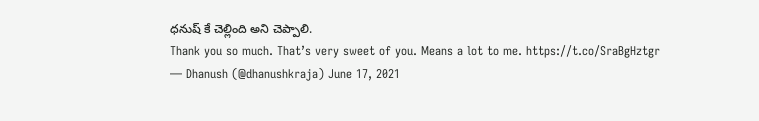ధనుష్ కే చెల్లింది అని చెప్పాలి.
Thank you so much. That’s very sweet of you. Means a lot to me. https://t.co/SraBgHztgr
— Dhanush (@dhanushkraja) June 17, 2021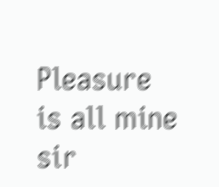Pleasure is all mine sir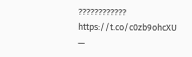???????????? https://t.co/c0zb9ohcXU
—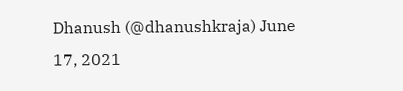Dhanush (@dhanushkraja) June 17, 2021